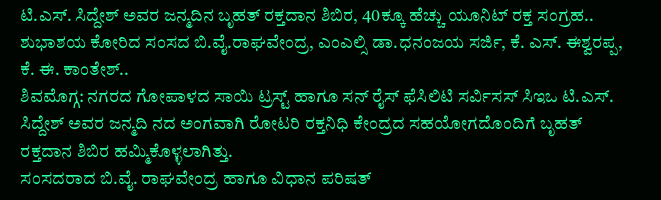ಟಿ.ಎಸ್. ಸಿದ್ದೇಶ್ ಅವರ ಜನ್ಮದಿನ ಬೃಹತ್ ರಕ್ತದಾನ ಶಿಬಿರ, 40ಕ್ಕೂ ಹೆಚ್ಚು ಯೂನಿಟ್ ರಕ್ತ ಸಂಗ್ರಹ..
ಶುಭಾಶಯ ಕೋರಿದ ಸಂಸದ ಬಿ.ವೈ.ರಾಘವೇಂದ್ರ, ಎಂಎಲ್ಸಿ ಡಾ.ಧನಂಜಯ ಸರ್ಜಿ, ಕೆ. ಎಸ್. ಈಶ್ವರಪ್ಪ, ಕೆ. ಈ. ಕಾಂತೇಶ್..
ಶಿವಮೊಗ್ಗ: ನಗರದ ಗೋಪಾಳದ ಸಾಯಿ ಟ್ರಸ್ಟ್ ಹಾಗೂ ಸನ್ ರೈಸ್ ಫೆಸಿಲಿಟಿ ಸರ್ವಿಸಸ್ ಸಿಇಒ ಟಿ.ಎಸ್. ಸಿದ್ದೇಶ್ ಅವರ ಜನ್ಮದಿ ನದ ಅಂಗವಾಗಿ ರೋಟರಿ ರಕ್ತನಿಧಿ ಕೇಂದ್ರದ ಸಹಯೋಗದೊಂದಿಗೆ ಬೃಹತ್ ರಕ್ತದಾನ ಶಿಬಿರ ಹಮ್ಮಿಕೊಳ್ಳಲಾಗಿತ್ತು.
ಸಂಸದರಾದ ಬಿ.ವೈ. ರಾಘವೇಂದ್ರ ಹಾಗೂ ವಿಧಾನ ಪರಿಷತ್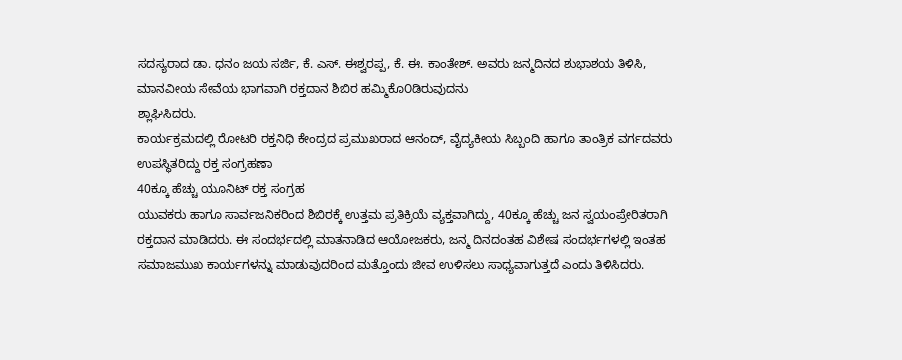ಸದಸ್ಯರಾದ ಡಾ. ಧನಂ ಜಯ ಸರ್ಜಿ, ಕೆ. ಎಸ್. ಈಶ್ವರಪ್ಪ, ಕೆ. ಈ. ಕಾಂತೇಶ್. ಅವರು ಜನ್ಮದಿನದ ಶುಭಾಶಯ ತಿಳಿಸಿ, ಮಾನವೀಯ ಸೇವೆಯ ಭಾಗವಾಗಿ ರಕ್ತದಾನ ಶಿಬಿರ ಹಮ್ಮಿಕೊ೦ಡಿರುವುದನು
ಶ್ಲಾಘಿಸಿದರು.
ಕಾರ್ಯಕ್ರಮದಲ್ಲಿ ರೋಟರಿ ರಕ್ತನಿಧಿ ಕೇಂದ್ರದ ಪ್ರಮುಖರಾದ ಆನಂದ್, ವೈದ್ಯಕೀಯ ಸಿಬ್ಬಂದಿ ಹಾಗೂ ತಾಂತ್ರಿಕ ವರ್ಗದವರು ಉಪಸ್ಥಿತರಿದ್ದು ರಕ್ತ ಸಂಗ್ರಹಣಾ
40ಕ್ಕೂ ಹೆಚ್ಚು ಯೂನಿಟ್ ರಕ್ತ ಸಂಗ್ರಹ
ಯುವಕರು ಹಾಗೂ ಸಾರ್ವಜನಿಕರಿಂದ ಶಿಬಿರಕ್ಕೆ ಉತ್ತಮ ಪ್ರತಿಕ್ರಿಯೆ ವ್ಯಕ್ತವಾಗಿದ್ದು, 40ಕ್ಕೂ ಹೆಚ್ಚು ಜನ ಸ್ವಯಂಪ್ರೇರಿತರಾಗಿ ರಕ್ತದಾನ ಮಾಡಿದರು. ಈ ಸಂದರ್ಭದಲ್ಲಿ ಮಾತನಾಡಿದ ಆಯೋಜಕರು, ಜನ್ಮ ದಿನದಂತಹ ವಿಶೇಷ ಸಂದರ್ಭಗಳಲ್ಲಿ ಇಂತಹ ಸಮಾಜಮುಖ ಕಾರ್ಯಗಳನ್ನು ಮಾಡುವುದರಿಂದ ಮತ್ತೊಂದು ಜೀವ ಉಳಿಸಲು ಸಾಧ್ಯವಾಗುತ್ತದೆ ಎಂದು ತಿಳಿಸಿದರು.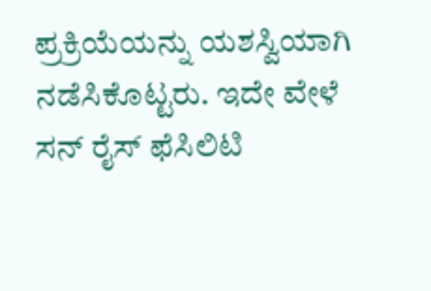ಪ್ರಕ್ರಿಯೆಯನ್ನು ಯಶಸ್ವಿಯಾಗಿ ನಡೆಸಿಕೊಟ್ಟರು. ಇದೇ ವೇಳೆ ಸನ್ ರೈಸ್ ಫೆಸಿಲಿಟಿ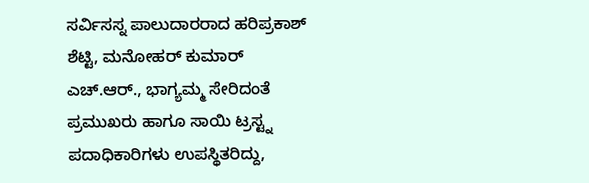ಸರ್ವಿಸಸ್ನ ಪಾಲುದಾರರಾದ ಹರಿಪ್ರಕಾಶ್ ಶೆಟ್ಟಿ, ಮನೋಹರ್ ಕುಮಾರ್ ಎಚ್.ಆರ್., ಭಾಗ್ಯಮ್ಮ ಸೇರಿದಂತೆ
ಪ್ರಮುಖರು ಹಾಗೂ ಸಾಯಿ ಟ್ರಸ್ಟ್ನ ಪದಾಧಿಕಾರಿಗಳು ಉಪಸ್ಥಿತರಿದ್ದು,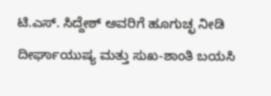ಟಿ.ಎಸ್. ಸಿದ್ದೇಶ್ ಅವರಿಗೆ ಹೂಗುಚ್ಛ ನೀಡಿ ದೀರ್ಘಾಯುಷ್ಯ ಮತ್ತು ಸುಖ-ಶಾಂತಿ ಬಯಸಿ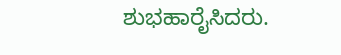ಶುಭಹಾರೈಸಿದರು.